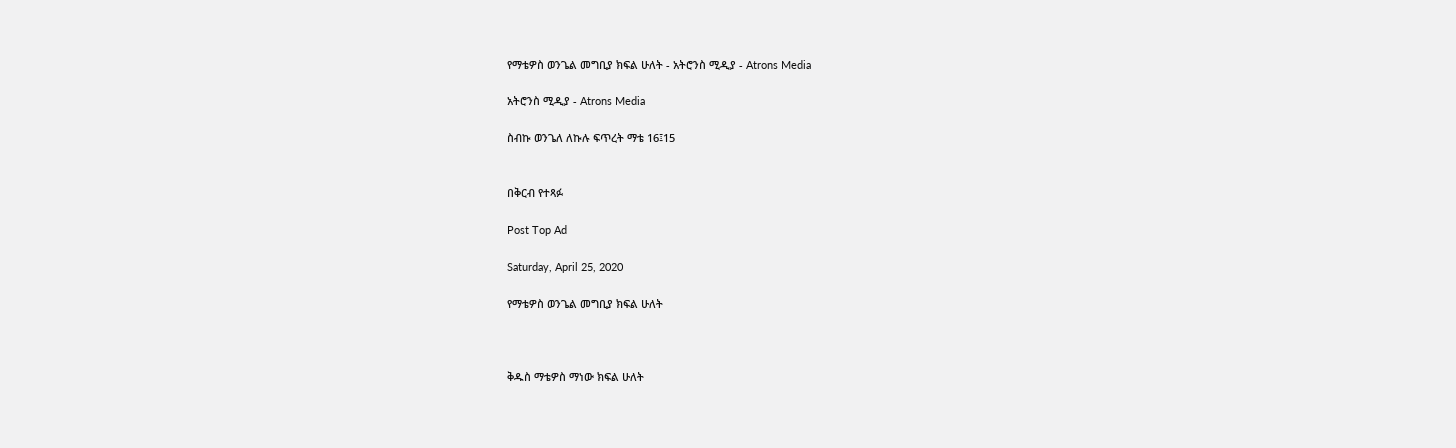የማቴዎስ ወንጌል መግቢያ ክፍል ሁለት - አትሮንስ ሚዲያ - Atrons Media

አትሮንስ ሚዲያ - Atrons Media

ስብኩ ወንጌለ ለኩሉ ፍጥረት ማቴ 16፤15


በቅርብ የተጻፉ

Post Top Ad

Saturday, April 25, 2020

የማቴዎስ ወንጌል መግቢያ ክፍል ሁለት



ቅዱስ ማቴዎስ ማነው ክፍል ሁለት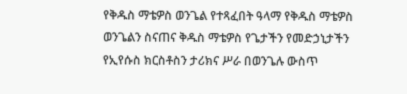የቅዱስ ማቴዎስ ወንጌል የተጻፈበት ዓላማ የቅዱስ ማቴዎስ ወንጌልን ስናጠና ቅዱስ ማቴዎስ የጌታችን የመድኃኒታችን የኢየሱስ ክርስቶስን ታሪክና ሥራ በወንጌሉ ውስጥ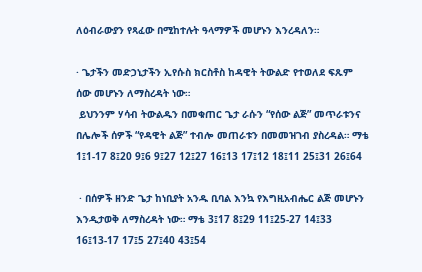ለዕብራውያን የጻፈው በሚከተሉት ዓላማዎች መሆኑን እንረዳለን።

· ጌታችን መድኃኒታችን ኢየሱስ ክርስቶስ ከዳዊት ትውልድ የተወለደ ፍጹም ሰው መሆኑን ለማስረዳት ነው።
 ይህንንም ሃሳብ ትውልዱን በመቁጠር ጌታ ራሱን “የሰው ልጅ” መጥራቱንና በሌሎች ሰዎች “የዳዊት ልጅ” ተብሎ መጠራቱን በመመዝገብ ያስረዳል። ማቴ 1፤1-17 8፤20 9፤6 9፤27 12፤27 16፤13 17፤12 18፤11 25፤31 26፤64

 · በሰዎች ዘንድ ጌታ ከነቢያት አንዱ ቢባል እንኳ የእግዚአብሔር ልጅ መሆኑን እንዲታወቅ ለማስረዳት ነው። ማቴ 3፤17 8፤29 11፤25-27 14፤33 16፤13-17 17፤5 27፤40 43፤54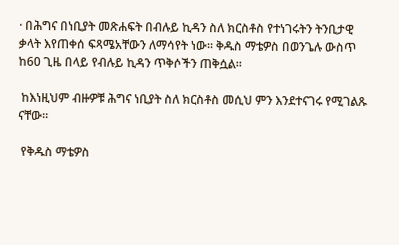· በሕግና በነቢያት መጽሐፍት በብሉይ ኪዳን ስለ ክርስቶስ የተነገሩትን ትንቢታዊ ቃላት እየጠቀሰ ፍጻሜአቸውን ለማሳየት ነው። ቅዱስ ማቴዎስ በወንጌሉ ውስጥ ከ60 ጊዜ በላይ የብሉይ ኪዳን ጥቅሶችን ጠቅሷል።

 ከእነዚህም ብዙዎቹ ሕግና ነቢያት ስለ ክርስቶስ መሲህ ምን እንደተናገሩ የሚገልጹ ናቸው።

 የቅዱስ ማቴዎስ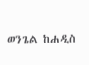ወንጌል ከሐዲስ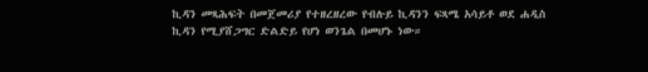ኪዳን መጻሕፍት በመጀመሪያ የተዘረዘረው የብሉይ ኪዳንን ፍጻሜ አሳይቶ ወደ ሐዲስ ኪዳን የሚያሸጋግር ድልድይ የሆነ ወንጌል በመሆኑ ነው።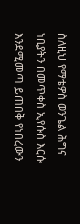ስለዚህ የማቴዎስ ወንጌል ሕግና ነቢያትን በመጥቀስ ኢየሱስ እርሱ እንደሚመጣ ይጠበቅ የነበረውን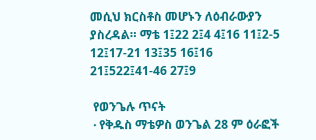መሲህ ክርስቶስ መሆኑን ለዕብራውያን ያስረዳል። ማቴ 1፤22 2፤4 4፤16 11፤2-5 12፤17-21 13፤35 16፤16 21፤522፤41-46 27፤9

 የወንጌሉ ጥናት
 · የቅዱስ ማቴዎስ ወንጌል 28 ም ዕራፎች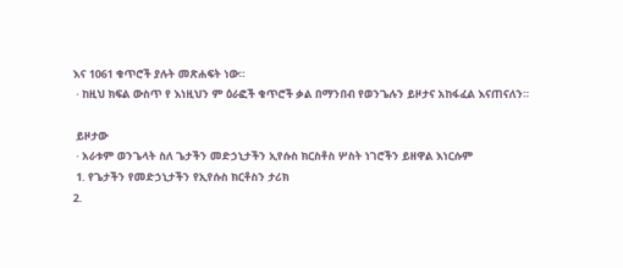እና 1061 ቁጥሮች ያሉት መጽሐፍት ነው።
 · ከዚህ ክፍል ውስጥ የ እነዚህን ም ዕራፎች ቁጥሮች ቃል በማንበብ የወንጌሉን ይዞታና አከፋፈል እናጠናለን።

 ይዞታው
 · አራቱም ወንጌላት ስለ ጌታችን መድኃኒታችን ኢየሱስ ክርስቶስ ሦስት ነገሮችን ይዘዋል እነርሱም
 1. የጌታችን የመድኃኒታችን የኢየሱስ ክርቶስን ታሪክ
2.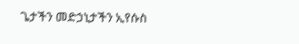ጌታችን መድኃኒታችን ኢየሱስ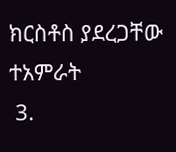ክርስቶስ ያደረጋቸው ተአምራት
 3.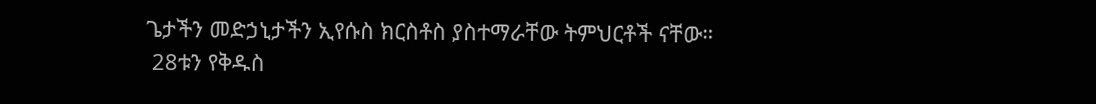ጌታችን መድኃኒታችን ኢየሱስ ክርስቶስ ያስተማራቸው ትምህርቶች ናቸው።
 28ቱን የቅዱስ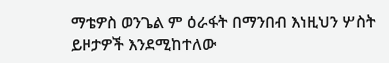ማቴዎስ ወንጌል ም ዕራፋት በማንበብ እነዚህን ሦስት ይዞታዎች እንደሚከተለው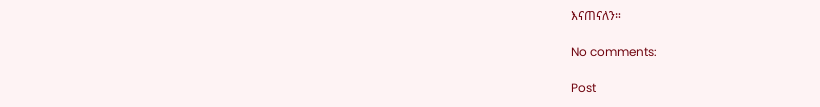እናጠናለን።

No comments:

Post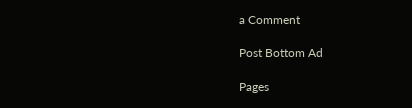a Comment

Post Bottom Ad

Pages